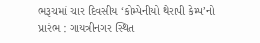ભરૂચમાં ચાર દિવસીય ‘કોમ્પેનીયો થેરાપી કેમ્પ’નો પ્રારંભ : ગાયત્રીનગર સ્થિત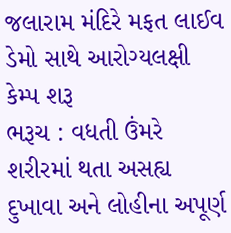જલારામ મંદિરે મફત લાઈવ ડેમો સાથે આરોગ્યલક્ષી કેમ્પ શરૂ
ભરૂચ : વધતી ઉંમરે શરીરમાં થતા અસહ્ય દુખાવા અને લોહીના અપૂર્ણ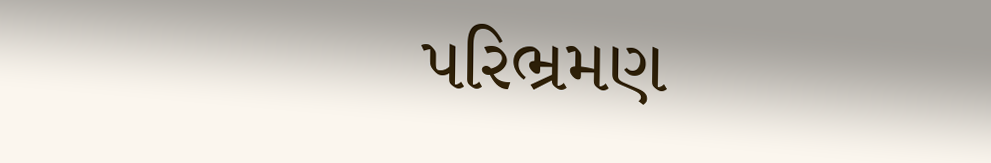પરિભ્રમણ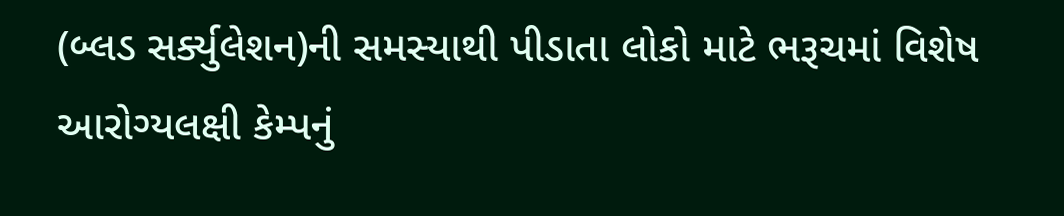(બ્લડ સર્ક્યુલેશન)ની સમસ્યાથી પીડાતા લોકો માટે ભરૂચમાં વિશેષ આરોગ્યલક્ષી કેમ્પનું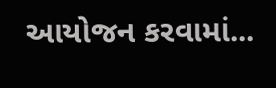આયોજન કરવામાં...